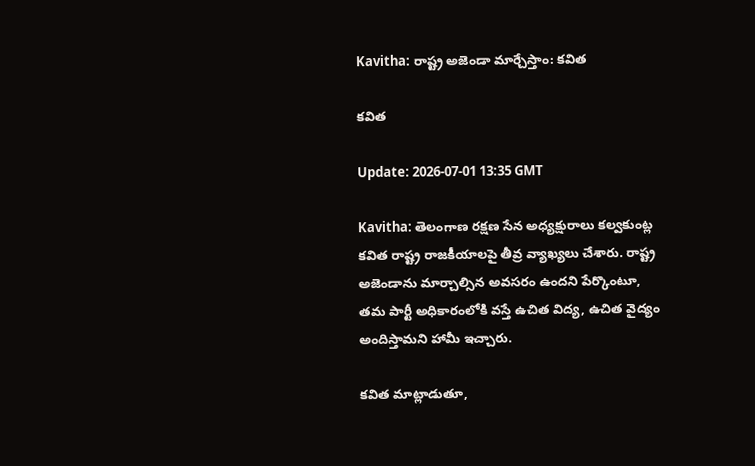Kavitha: రాష్ట్ర అజెండా మార్చేస్తాం: కవిత

కవిత

Update: 2026-07-01 13:35 GMT

Kavitha: తెలంగాణ రక్షణ సేన అధ్యక్షురాలు కల్వకుంట్ల కవిత రాష్ట్ర రాజకీయాలపై తీవ్ర వ్యాఖ్యలు చేశారు. రాష్ట్ర అజెండాను మార్చాల్సిన అవసరం ఉందని పేర్కొంటూ, తమ పార్టీ అధికారంలోకి వస్తే ఉచిత విద్య, ఉచిత వైద్యం అందిస్తామని హామీ ఇచ్చారు.

కవిత మాట్లాడుతూ,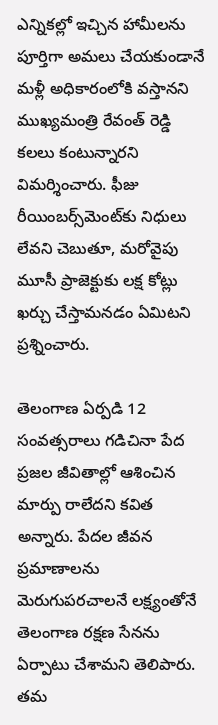ఎన్నికల్లో ఇచ్చిన హామీలను పూర్తిగా అమలు చేయకుండానే మళ్లీ అధికారంలోకి వస్తానని ముఖ్యమంత్రి రేవంత్ రెడ్డి కలలు కంటున్నారని విమర్శించారు. ఫీజు రీయింబర్స్‌మెంట్‌కు నిధులు లేవని చెబుతూ, మరోవైపు మూసీ ప్రాజెక్టుకు లక్ష కోట్లు ఖర్చు చేస్తామనడం ఏమిటని ప్రశ్నించారు.

తెలంగాణ ఏర్పడి 12 సంవత్సరాలు గడిచినా పేద ప్రజల జీవితాల్లో ఆశించిన మార్పు రాలేదని కవిత అన్నారు. పేదల జీవన ప్రమాణాలను మెరుగుపరచాలనే లక్ష్యంతోనే తెలంగాణ రక్షణ సేనను ఏర్పాటు చేశామని తెలిపారు. తమ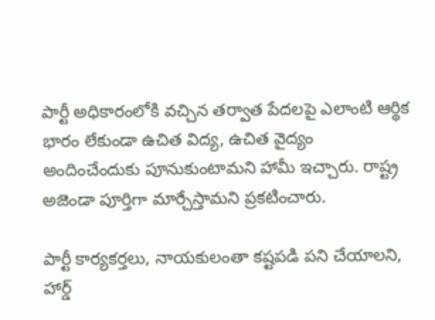పార్టీ అధికారంలోకి వచ్చిన తర్వాత పేదలపై ఎలాంటి ఆర్థిక భారం లేకుండా ఉచిత విద్య, ఉచిత వైద్యం అందించేందుకు పూనుకుంటామని హామీ ఇచ్చారు. రాష్ట్ర అజెండా పూర్తిగా మార్చేస్తామని ప్రకటించారు.

పార్టీ కార్యకర్తలు, నాయకులంతా కష్టపడి పని చేయాలని, హార్డ్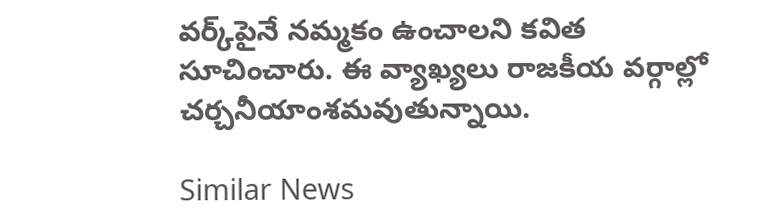వర్క్‌పైనే నమ్మకం ఉంచాలని కవిత సూచించారు. ఈ వ్యాఖ్యలు రాజకీయ వర్గాల్లో చర్చనీయాంశమవుతున్నాయి.

Similar News